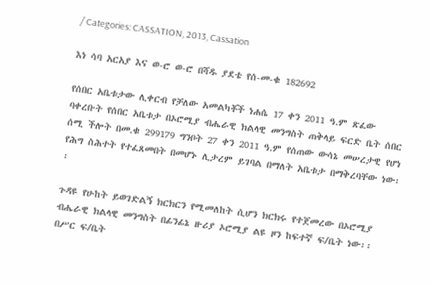/ Categories: CASSATION, 2013, Cassation

እነ ሳባ አርአያ እና ወ-ሮ ወ-ሮ በሻዱ ያደቴ የሰ-መ-ቁ 182692

የሰበር አቤቱታው ሊቀርብ የቻለው አመልካቾች ነሐሴ 17 ቀን 2011 ዓ.ም ጽፈው ባቀረቡት የሰበር አቤቱታ በኦሮሚያ ብሔራዊ ክልላዊ መንግስት ጠቅላይ ፍርድ ቤት ሰበር ሰሚ ችሎት በመ.ቁ 299179 ግንቦት 27 ቀን 2011 ዓ.ም የሰጠው ውሳኔ መሠረታዊ የሆነ የሕግ ስሕተት የተፈጸመበት በመሆኑ ሊታረም ይገባል በማለት አቤቱታ በማቅረባቸው ነው፡፡

ጉዳዩ የሁከት ይወገድልኝ ክርክርን የሚመለከት ሲሆን ክርክሩ የተጀመረው በኦሮሚያ ብሔራዊ ክልላዊ መንግስት በፊንፊኔ ዙሪያ ኦሮሚያ ልዩ ዞን ከፍተኛ ፍ/ቤት ነው፡፡ በሥር ፍ/ቤት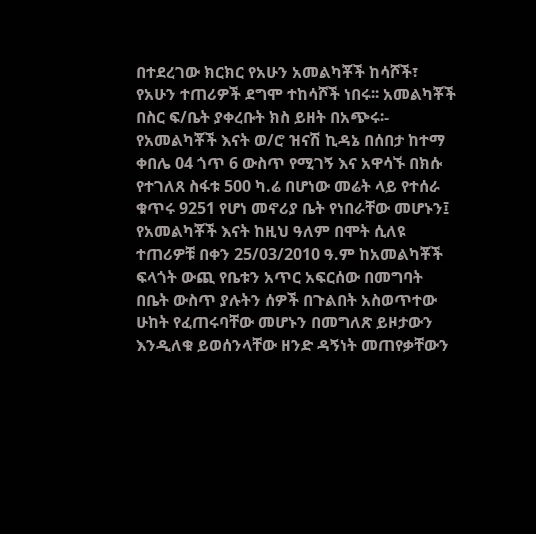በተደረገው ክርክር የአሁን አመልካቾች ከሳሾች፣ የአሁን ተጠሪዎች ደግሞ ተከሳሾች ነበሩ፡፡ አመልካቾች በስር ፍ/ቤት ያቀረቡት ክስ ይዘት በአጭሩ፡- የአመልካቾች እናት ወ/ሮ ዝናሽ ኪዳኔ በሰበታ ከተማ ቀበሌ 04 ጎጥ 6 ውስጥ የሚገኝ እና አዋሳኙ በክሱ የተገለጸ ስፋቱ 500 ካ.ሬ በሆነው መሬት ላይ የተሰራ ቁጥሩ 9251 የሆነ መኖሪያ ቤት የነበራቸው መሆኑን፤ የአመልካቾች እናት ከዚህ ዓለም በሞት ሲለዩ ተጠሪዎቹ በቀን 25/03/2010 ዓ.ም ከአመልካቾች ፍላጎት ውጪ የቤቱን አጥር አፍርሰው በመግባት በቤት ውስጥ ያሉትን ሰዎች በጉልበት አስወጥተው ሁከት የፈጠሩባቸው መሆኑን በመግለጽ ይዞታውን  እንዲለቁ ይወሰንላቸው ዘንድ ዳኝነት መጠየቃቸውን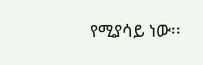የሚያሳይ ነው፡፡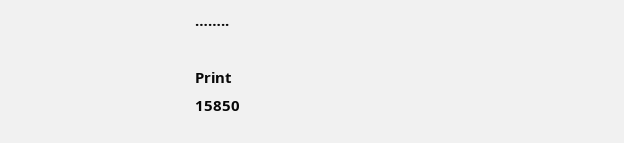……..

Print
15850